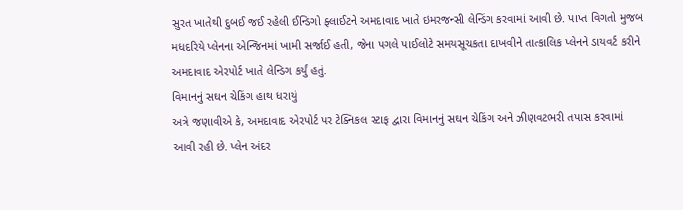સુરત ખાતેથી દુબઈ જઈ રહેલી ઈન્ડિગો ફ્લાઈટને અમદાવાદ ખાતે ઇમરજન્સી લેન્ડિંગ કરવામાં આવી છે. પાપ્ત વિગતો મુજબ મધદરિયે પ્લેનના એન્જિનમાં ખામી સર્જાઈ હતી, જેના પગલે પાઈલોટે સમયસૂચકતા દાખવીને તાત્કાલિક પ્લેનને ડાયવર્ટ કરીને અમદાવાદ એરપોર્ટ ખાતે લેન્ડિગ કર્યું હતું.
વિમાનનું સઘન ચેકિંગ હાથ ધરાયું
અત્રે જણાવીએ કે, અમદાવાદ એરપોર્ટ પર ટેક્નિકલ સ્ટાફ દ્વારા વિમાનનું સઘન ચેકિંગ અને ઝીણવટભરી તપાસ કરવામાં આવી રહી છે. પ્લેન અંદર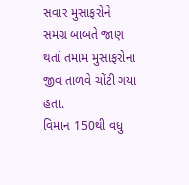સવાર મુસાફરોને સમગ્ર બાબતે જાણ થતાં તમામ મુસાફરોના જીવ તાળવે ચોંટી ગયા હતા.
વિમાન 150થી વધુ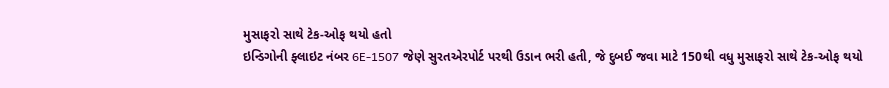મુસાફરો સાથે ટેક-ઓફ થયો હતો
ઇન્ડિગોની ફ્લાઇટ નંબર 6E-1507 જેણે સુરતએરપોર્ટ પરથી ઉડાન ભરી હતી, જે દુબઈ જવા માટે 150થી વધુ મુસાફરો સાથે ટેક-ઓફ થયો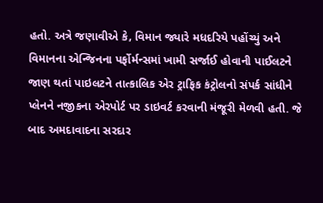હતો. અત્રે જણાવીએ કે, વિમાન જ્યારે મધદરિયે પહોંચ્યું અને વિમાનના એન્જિનના પર્ફોર્મન્સમાં ખામી સર્જાઈ હોવાની પાઈલટને જાણ થતાં પાઇલટને તાત્કાલિક એર ટ્રાફિક કંટ્રોલનો સંપર્ક સાંધીને પ્લેનને નજીકના એરપોર્ટ પર ડાઇવર્ટ કરવાની મંજૂરી મેળવી હતી. જે બાદ અમદાવાદના સરદાર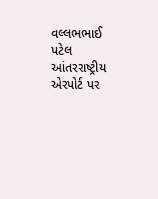વલ્લભભાઈ પટેલ આંતરરાષ્ટ્રીય એરપોર્ટ પર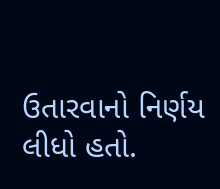ઉતારવાનો નિર્ણય લીધો હતો.